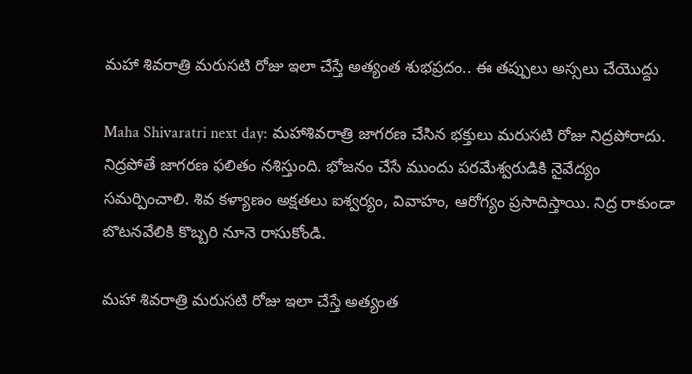మహా శివరాత్రి మరుసటి రోజు ఇలా చేస్తే అత్యంత శుభప్రదం.. ఈ తప్పులు అస్సలు చేయొద్దు

Maha Shivaratri next day: మహాశివరాత్రి జాగరణ చేసిన భక్తులు మరుసటి రోజు నిద్రపోరాదు. నిద్రపోతే జాగరణ ఫలితం నశిస్తుంది. భోజనం చేసే ముందు పరమేశ్వరుడికి నైవేద్యం సమర్పించాలి. శివ కళ్యాణం అక్షతలు ఐశ్వర్యం, వివాహం, ఆరోగ్యం ప్రసాదిస్తాయి. నిద్ర రాకుండా బొటనవేలికి కొబ్బరి నూనె రాసుకోండి.

మహా శివరాత్రి మరుసటి రోజు ఇలా చేస్తే అత్యంత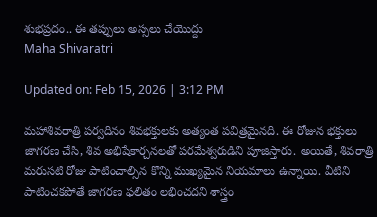శుభప్రదం.. ఈ తప్పులు అస్సలు చేయొద్దు
Maha Shivaratri

Updated on: Feb 15, 2026 | 3:12 PM

మహాశివరాత్రి పర్వదినం శివభక్తులకు అత్యంత పవిత్రమైనది. ఈ రోజున భక్తులు జాగరణ చేసి, శివ అభిషేకార్చనలతో పరమేశ్వరుడిని పూజిస్తారు. అయితే, శివరాత్రి మరుసటి రోజు పాటించాల్సిన కొన్ని ముఖ్యమైన నియమాలు ఉన్నాయి. వీటిని పాటించకపోతే జాగరణ ఫలితం లభించదని శాస్త్రం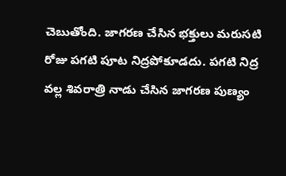చెబుతోంది. జాగరణ చేసిన భక్తులు మరుసటి రోజు పగటి పూట నిద్రపోకూడదు. పగటి నిద్ర వల్ల శివరాత్రి నాడు చేసిన జాగరణ పుణ్యం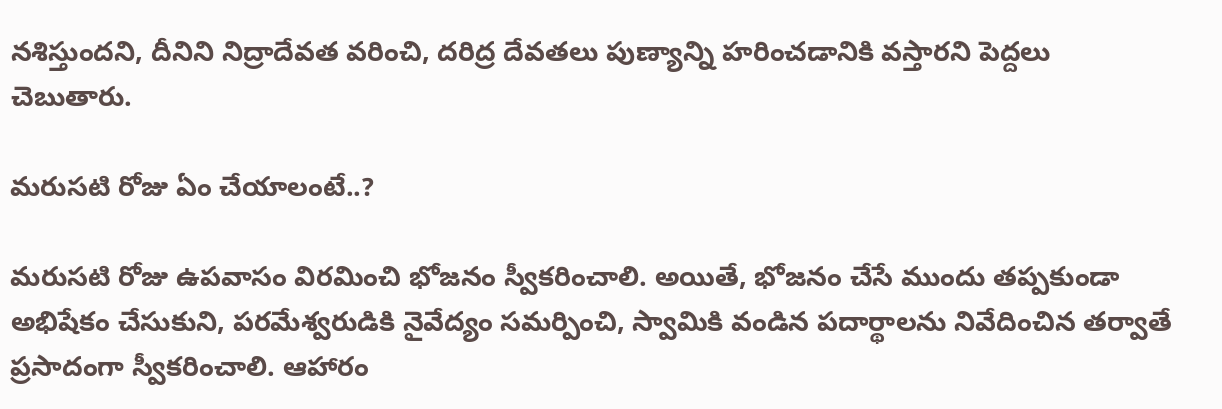నశిస్తుందని, దీనిని నిద్రాదేవత వరించి, దరిద్ర దేవతలు పుణ్యాన్ని హరించడానికి వస్తారని పెద్దలు చెబుతారు.

మరుసటి రోజు ఏం చేయాలంటే..?

మరుసటి రోజు ఉపవాసం విరమించి భోజనం స్వీకరించాలి. అయితే, భోజనం చేసే ముందు తప్పకుండా అభిషేకం చేసుకుని, పరమేశ్వరుడికి నైవేద్యం సమర్పించి, స్వామికి వండిన పదార్థాలను నివేదించిన తర్వాతే ప్రసాదంగా స్వీకరించాలి. ఆహారం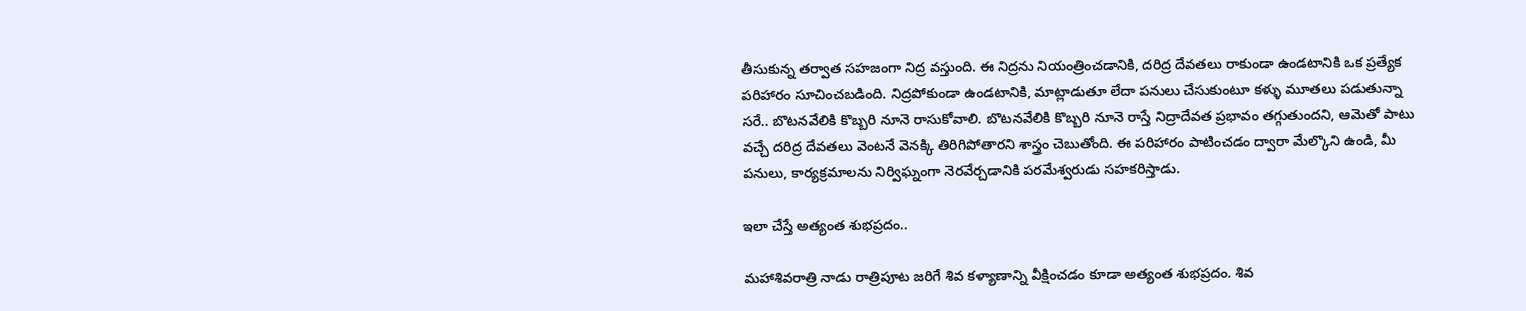తీసుకున్న తర్వాత సహజంగా నిద్ర వస్తుంది. ఈ నిద్రను నియంత్రించడానికి, దరిద్ర దేవతలు రాకుండా ఉండటానికి ఒక ప్రత్యేక పరిహారం సూచించబడింది. నిద్రపోకుండా ఉండటానికి, మాట్లాడుతూ లేదా పనులు చేసుకుంటూ కళ్ళు మూతలు పడుతున్నా సరే.. బొటనవేలికి కొబ్బరి నూనె రాసుకోవాలి. బొటనవేలికి కొబ్బరి నూనె రాస్తే నిద్రాదేవత ప్రభావం తగ్గుతుందని, ఆమెతో పాటు వచ్చే దరిద్ర దేవతలు వెంటనే వెనక్కి తిరిగిపోతారని శాస్త్రం చెబుతోంది. ఈ పరిహారం పాటించడం ద్వారా మేల్కొని ఉండి, మీ పనులు, కార్యక్రమాలను నిర్విఘ్నంగా నెరవేర్చడానికి పరమేశ్వరుడు సహకరిస్తాడు.

ఇలా చేస్తే అత్యంత శుభప్రదం..

మహాశివరాత్రి నాడు రాత్రిపూట జరిగే శివ కళ్యాణాన్ని వీక్షించడం కూడా అత్యంత శుభప్రదం. శివ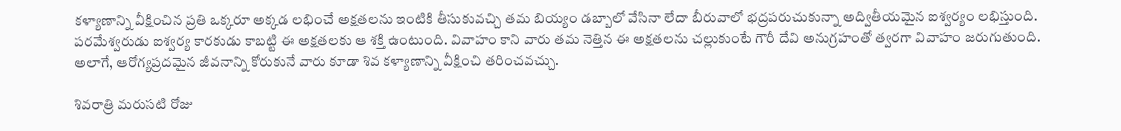కళ్యాణాన్ని వీక్షించిన ప్రతి ఒక్కరూ అక్కడ లభించే అక్షతలను ఇంటికి తీసుకువచ్చి తమ బియ్యం డబ్బాలో వేసినా లేదా బీరువాలో భద్రపరుచుకున్నా అద్వితీయమైన ఐశ్వర్యం లభిస్తుంది. పరమేశ్వరుడు ఐశ్వర్య కారకుడు కాబట్టి ఈ అక్షతలకు ఆ శక్తి ఉంటుంది. వివాహం కాని వారు తమ నెత్తిన ఈ అక్షతలను చల్లుకుంటే గౌరీ దేవి అనుగ్రహంతో త్వరగా వివాహం జరుగుతుంది. అలాగే, ఆరోగ్యప్రదమైన జీవనాన్ని కోరుకునే వారు కూడా శివ కళ్యాణాన్ని వీక్షించి తరించవచ్చు.

శివరాత్రి మరుసటి రోజు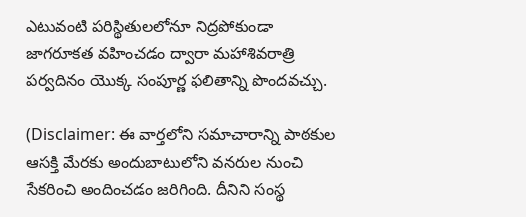ఎటువంటి పరిస్థితులలోనూ నిద్రపోకుండా జాగరూకత వహించడం ద్వారా మహాశివరాత్రి పర్వదినం యొక్క సంపూర్ణ ఫలితాన్ని పొందవచ్చు.

(Disclaimer: ఈ వార్తలోని సమాచారాన్ని పాఠకుల ఆసక్తి మేరకు అందుబాటులోని వనరుల నుంచి సేకరించి అందించడం జరిగింది. దీనిని సంస్థ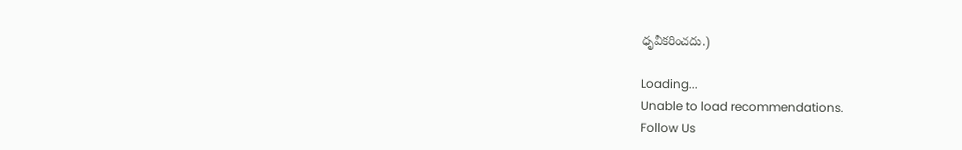ధృవీకరించదు.)

Loading...
Unable to load recommendations.
Follow Us